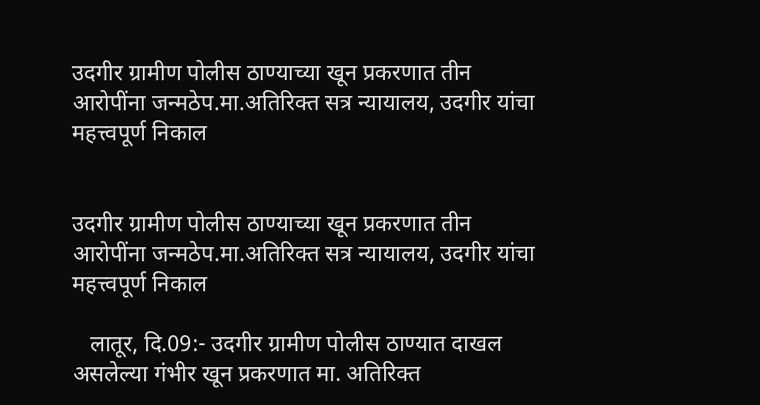उदगीर ग्रामीण पोलीस ठाण्याच्या खून प्रकरणात तीन आरोपींना जन्मठेप.मा.अतिरिक्त सत्र न्यायालय, उदगीर यांचा महत्त्वपूर्ण निकाल


उदगीर ग्रामीण पोलीस ठाण्याच्या खून प्रकरणात तीन आरोपींना जन्मठेप.मा.अतिरिक्त सत्र न्यायालय, उदगीर यांचा महत्त्वपूर्ण निकाल

   लातूर, दि.09:- उदगीर ग्रामीण पोलीस ठाण्यात दाखल असलेल्या गंभीर खून प्रकरणात मा. अतिरिक्त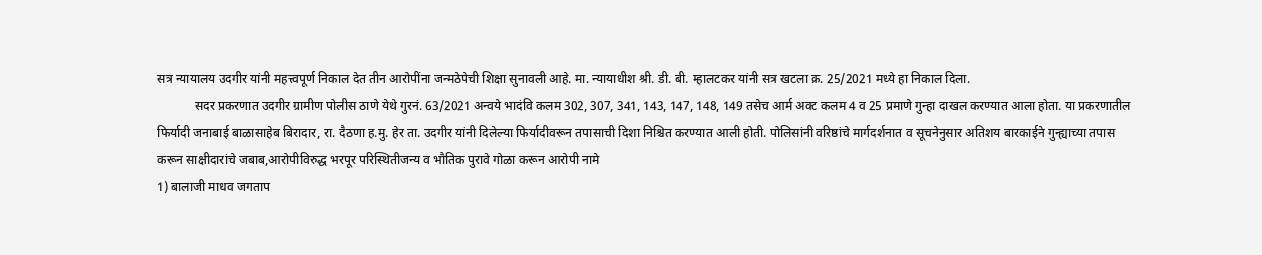सत्र न्यायालय उदगीर यांनी महत्त्वपूर्ण निकाल देत तीन आरोपींना जन्मठेपेची शिक्षा सुनावली आहे. मा. न्यायाधीश श्री. डी. बी. म्हालटकर यांनी सत्र खटला क्र. 25/2021 मध्ये हा निकाल दिला.
            सदर प्रकरणात उदगीर ग्रामीण पोलीस ठाणे येथे गुरनं. 63/2021 अन्वये भादंवि कलम 302, 307, 341, 143, 147, 148, 149 तसेच आर्म अक्ट कलम 4 व 25 प्रमाणे गुन्हा दाखल करण्यात आला होता. या प्रकरणातील फिर्यादी जनाबाई बाळासाहेब बिरादार, रा. दैठणा ह.मु. हेर ता. उदगीर यांनी दिलेल्या फिर्यादीवरून तपासाची दिशा निश्चित करण्यात आली होती. पोलिसांनी वरिष्ठांचे मार्गदर्शनात व सूचनेनुसार अतिशय बारकाईने गुन्ह्याच्या तपास करून साक्षीदारांचे जबाब,आरोपीविरुद्ध भरपूर परिस्थितीजन्य व भौतिक पुरावे गोळा करून आरोपी नामे
1) बालाजी माधव जगताप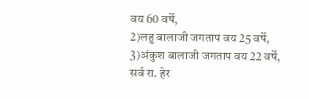वय 60 वर्षे,
2)लहु बालाजी जगताप वय 25 वर्षे,
3)अंकुश बालाजी जगताप वय 22 वर्षे, सर्व रा. हेर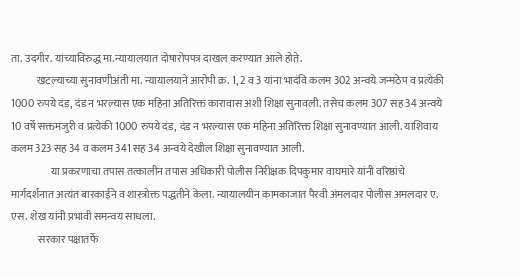ता. उदगीर. यांच्याविरुद्ध मा.न्यायालयात दोषारोपपत्र दाखल करण्यात आले होते.
            खटल्याच्या सुनावणीअंती मा. न्यायालयाने आरोपी क्र. 1, 2 व 3 यांना भादंवि कलम 302 अन्वये जन्मठेप व प्रत्येकी 1000 रुपये दंड, दंड न भरल्यास एक महिना अतिरिक्त कारावास अशी शिक्षा सुनावली. तसेच कलम 307 सह 34 अन्वये 10 वर्षे सक्तमजुरी व प्रत्येकी 1000 रुपये दंड, दंड न भरल्यास एक महिना अतिरिक्त शिक्षा सुनावण्यात आली. याशिवाय कलम 323 सह 34 व कलम 341 सह 34 अन्वये देखील शिक्षा सुनावण्यात आली.
                   या प्रकरणाचा तपास तत्कालीन तपास अधिकारी पोलीस निरीक्षक दिपकुमार वाघमारे यांनी वरिष्ठांचे मार्गदर्शनात अत्यंत बारकाईने व शास्त्रोक्त पद्धतीने केला. न्यायालयीन कामकाजात पैरवी अंमलदार पोलीस अमलदार ए. एस. शेख यांनी प्रभावी समन्वय साधला.
             सरकार पक्षातर्फे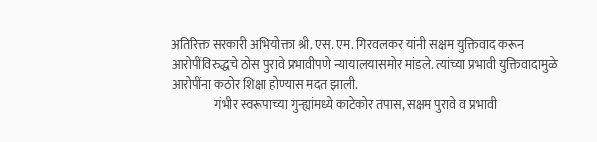अतिरिक्त सरकारी अभियोक्ता श्री. एस. एम. गिरवलकर यांनी सक्षम युक्तिवाद करून आरोपींविरुद्धचे ठोस पुरावे प्रभावीपणे न्यायालयासमोर मांडले. त्यांच्या प्रभावी युक्तिवादामुळे आरोपींना कठोर शिक्षा होण्यास मदत झाली.
                 गंभीर स्वरूपाच्या गुन्ह्यांमध्ये काटेकोर तपास, सक्षम पुरावे व प्रभावी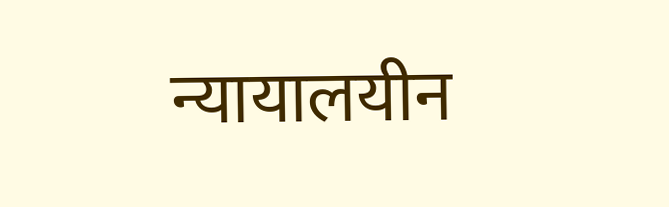न्यायालयीन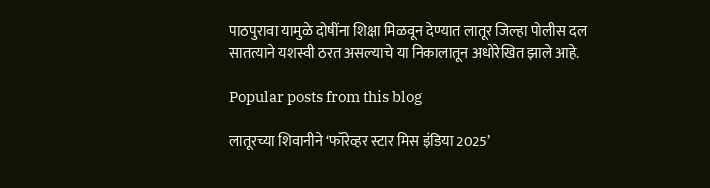पाठपुरावा यामुळे दोषींना शिक्षा मिळवून देण्यात लातूर जिल्हा पोलीस दल सातत्याने यशस्वी ठरत असल्याचे या निकालातून अधोरेखित झाले आहे.

Popular posts from this blog

लातूरच्या शिवानीने ‘फॉरेव्हर स्टार मिस इंडिया 2025’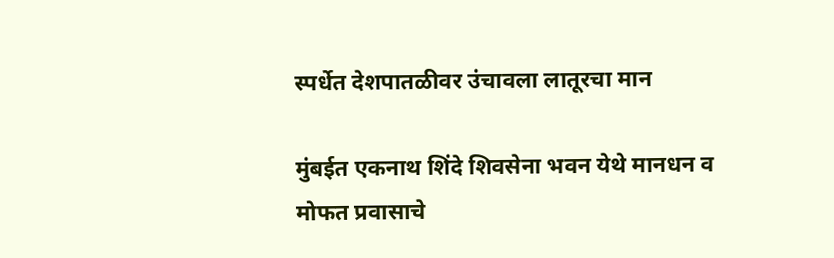स्पर्धेत देशपातळीवर उंचावला लातूरचा मान

मुंबईत एकनाथ शिंदे शिवसेना भवन येथे मानधन व मोफत प्रवासाचे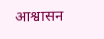आश्वासन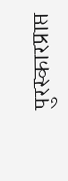पुरस्कारप्राप्त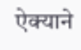ऐक्याने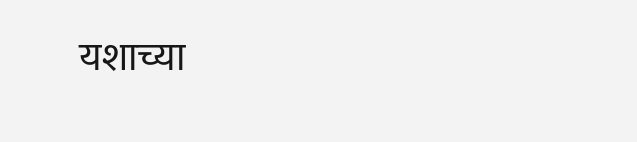यशाच्या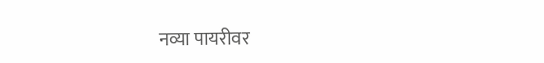नव्या पायरीवर